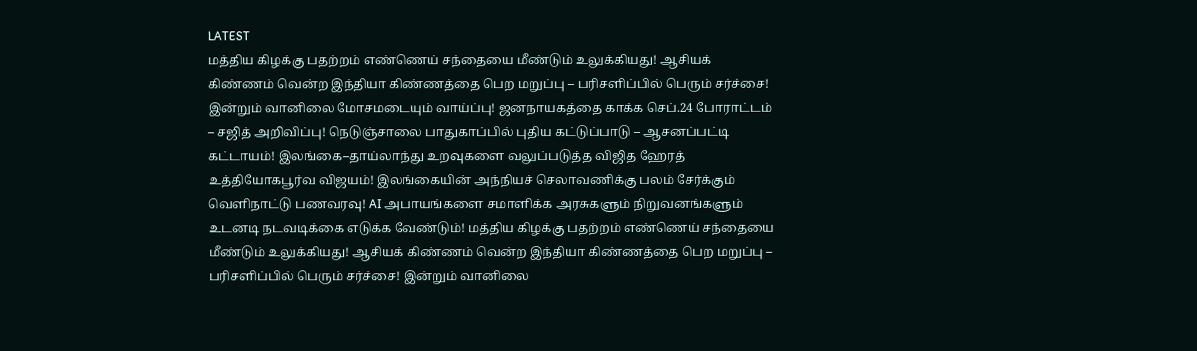LATEST
மத்திய கிழக்கு பதற்றம் எண்ணெய் சந்தையை மீண்டும் உலுக்கியது! ஆசியக் கிண்ணம் வென்ற இந்தியா கிண்ணத்தை பெற மறுப்பு – பரிசளிப்பில் பெரும் சர்ச்சை! இன்றும் வானிலை மோசமடையும் வாய்ப்பு! ஜனநாயகத்தை காக்க செப்.24 போராட்டம் – சஜித் அறிவிப்பு! நெடுஞ்சாலை பாதுகாப்பில் புதிய கட்டுப்பாடு – ஆசனப்பட்டி கட்டாயம்! இலங்கை–தாய்லாந்து உறவுகளை வலுப்படுத்த விஜித ஹேரத் உத்தியோகபூர்வ விஜயம்! இலங்கையின் அந்நியச் செலாவணிக்கு பலம் சேர்க்கும் வெளிநாட்டு பணவரவு! AI அபாயங்களை சமாளிக்க அரசுகளும் நிறுவனங்களும் உடனடி நடவடிக்கை எடுக்க வேண்டும்! மத்திய கிழக்கு பதற்றம் எண்ணெய் சந்தையை மீண்டும் உலுக்கியது! ஆசியக் கிண்ணம் வென்ற இந்தியா கிண்ணத்தை பெற மறுப்பு – பரிசளிப்பில் பெரும் சர்ச்சை! இன்றும் வானிலை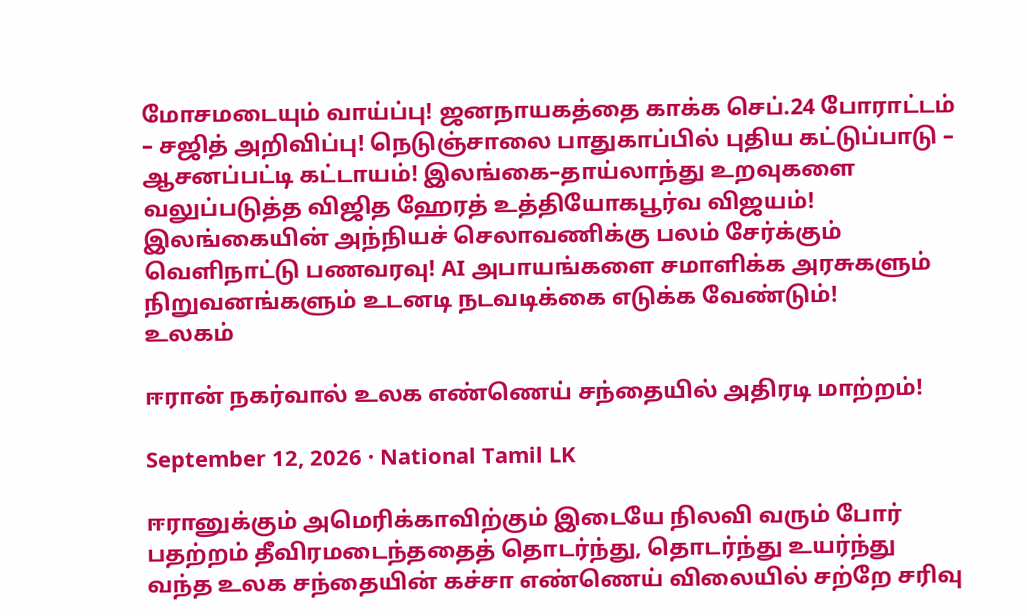மோசமடையும் வாய்ப்பு! ஜனநாயகத்தை காக்க செப்.24 போராட்டம் – சஜித் அறிவிப்பு! நெடுஞ்சாலை பாதுகாப்பில் புதிய கட்டுப்பாடு – ஆசனப்பட்டி கட்டாயம்! இலங்கை–தாய்லாந்து உறவுகளை வலுப்படுத்த விஜித ஹேரத் உத்தியோகபூர்வ விஜயம்! இலங்கையின் அந்நியச் செலாவணிக்கு பலம் சேர்க்கும் வெளிநாட்டு பணவரவு! AI அபாயங்களை சமாளிக்க அரசுகளும் நிறுவனங்களும் உடனடி நடவடிக்கை எடுக்க வேண்டும்!
உலகம்

ஈரான் நகர்வால் உலக எண்ணெய் சந்தையில் அதிரடி மாற்றம்!

September 12, 2026 · National Tamil LK

ஈரானுக்கும் அமெரிக்காவிற்கும் இடையே நிலவி வரும் போர் பதற்றம் தீவிரமடைந்ததைத் தொடர்ந்து, தொடர்ந்து உயர்ந்து வந்த உலக சந்தையின் கச்சா எண்ணெய் விலையில் சற்றே சரிவு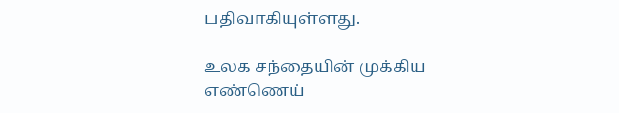பதிவாகியுள்ளது.

உலக சந்தையின் முக்கிய எண்ணெய்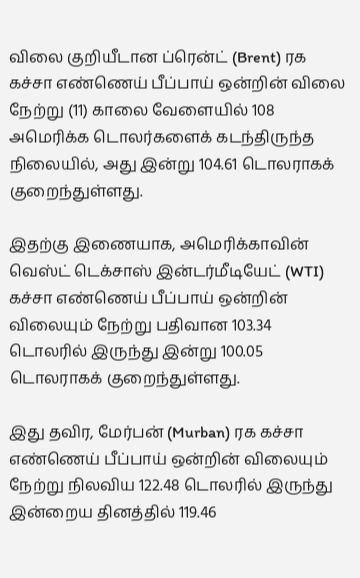விலை குறியீடான ப்ரென்ட் (Brent) ரக கச்சா எண்ணெய் பீப்பாய் ஒன்றின் விலை நேற்று (11) காலை வேளையில் 108 அமெரிக்க டொலர்களைக் கடந்திருந்த நிலையில், அது இன்று 104.61 டொலராகக் குறைந்துள்ளது.

இதற்கு இணையாக, அமெரிக்காவின் வெஸ்ட் டெக்சாஸ் இன்டர்மீடியேட் (WTI) கச்சா எண்ணெய் பீப்பாய் ஒன்றின் விலையும் நேற்று பதிவான 103.34 டொலரில் இருந்து இன்று 100.05 டொலராகக் குறைந்துள்ளது.

இது தவிர, மேர்பன் (Murban) ரக கச்சா எண்ணெய் பீப்பாய் ஒன்றின் விலையும் நேற்று நிலவிய 122.48 டொலரில் இருந்து இன்றைய தினத்தில் 119.46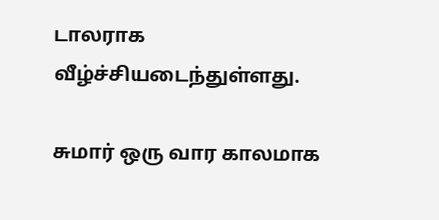டாலராக வீழ்ச்சியடைந்துள்ளது.

சுமார் ஒரு வார காலமாக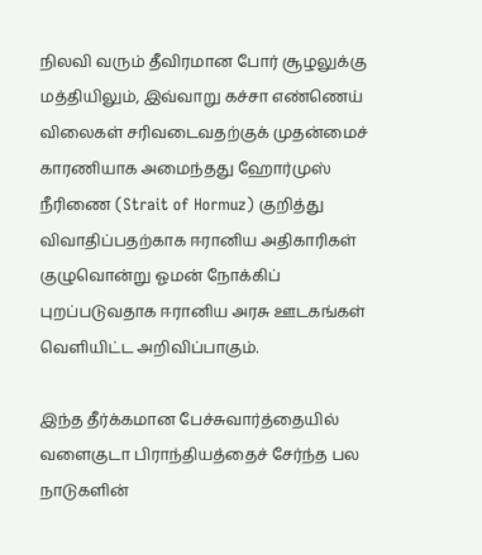நிலவி வரும் தீவிரமான போர் சூழலுக்கு மத்தியிலும், இவ்வாறு கச்சா எண்ணெய் விலைகள் சரிவடைவதற்குக் முதன்மைச் காரணியாக அமைந்தது ஹோர்முஸ் நீரிணை (Strait of Hormuz) குறித்து விவாதிப்பதற்காக ஈரானிய அதிகாரிகள் குழுவொன்று ஓமன் நோக்கிப் புறப்படுவதாக ஈரானிய அரசு ஊடகங்கள் வெளியிட்ட அறிவிப்பாகும்.

இந்த தீர்க்கமான பேச்சுவார்த்தையில் வளைகுடா பிராந்தியத்தைச் சேர்ந்த பல நாடுகளின்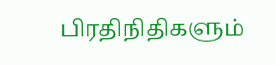பிரதிநிதிகளும்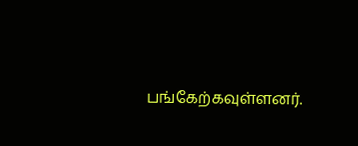பங்கேற்கவுள்ளனர்.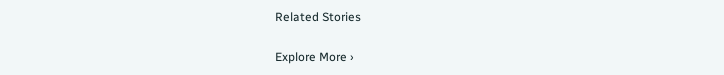Related Stories

Explore More ›